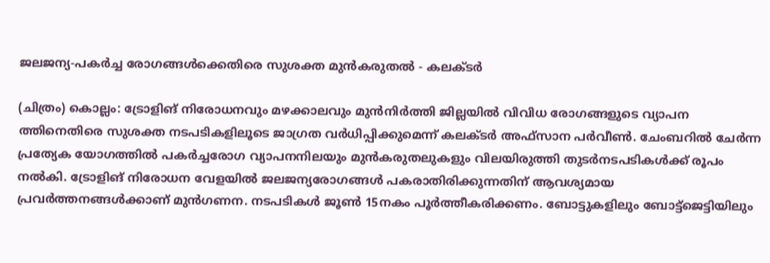ജലജന്യ-പകര്‍ച്ച രോഗങ്ങള്‍ക്കെതിരെ സുശക്ത മുന്‍കരുതല്‍ - കലക്ടര്‍

(ചിത്രം) കൊല്ലം: ട്രോളിങ് നിരോധനവും മഴക്കാലവും മുന്‍നിർത്തി ജില്ലയില്‍ വിവിധ രോഗങ്ങളുടെ വ്യാപന ത്തിനെതിരെ സുശക്ത നടപടികളിലൂടെ ജാഗ്രത വര്‍ധിപ്പിക്കുമെന്ന് കലക്ടര്‍ അഫ്‌സാന പര്‍വീണ്‍. ചേംബറില്‍ ചേര്‍ന്ന പ്രത്യേക യോഗത്തില്‍ പകര്‍ച്ചരോഗ വ്യാപനനിലയും മുന്‍കരുതലുകളും വിലയിരുത്തി തുടര്‍നടപടികള്‍ക്ക് രൂപം നല്‍കി. ട്രോളിങ് നിരോധന വേളയില്‍ ജലജന്യരോഗങ്ങള്‍ പകരാതിരിക്കുന്നതിന് ആവശ്യമായ പ്രവര്‍ത്തനങ്ങള്‍ക്കാണ് മുന്‍ഗണന. നടപടികള്‍ ജൂണ്‍ 15നകം പൂര്‍ത്തീകരിക്കണം. ബോട്ടുകളിലും ബോട്ട്‌ജെട്ടിയിലും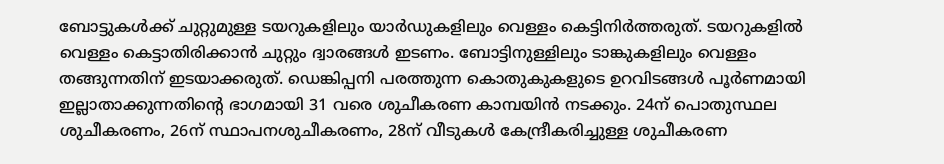ബോട്ടുകള്‍ക്ക് ചുറ്റുമുള്ള ടയറുകളിലും യാര്‍ഡുകളിലും വെള്ളം കെട്ടിനിർത്തരുത്. ടയറുകളില്‍ വെള്ളം കെട്ടാതിരിക്കാന്‍ ചുറ്റും ദ്വാരങ്ങള്‍ ഇടണം. ബോട്ടിനുള്ളിലും ടാങ്കുകളിലും വെള്ളം തങ്ങുന്നതിന് ഇടയാക്കരുത്. ഡെങ്കിപ്പനി പരത്തുന്ന കൊതുകുകളുടെ ഉറവിടങ്ങള്‍ പൂര്‍ണമായി ഇല്ലാതാക്കുന്നതിന്റെ ഭാഗമായി 31 വരെ ശുചീകരണ കാമ്പയിന്‍ നടക്കും. 24ന് പൊതുസ്ഥല ശുചീകരണം, 26ന് സ്ഥാപനശുചീകരണം, 28ന് വീടുകള്‍ കേന്ദ്രീകരിച്ചുള്ള ശുചീകരണ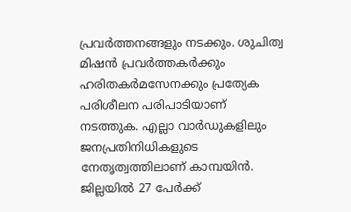പ്രവര്‍ത്തനങ്ങളും നടക്കും. ശുചിത്വ മിഷന്‍ പ്രവര്‍ത്തകര്‍ക്കും ഹരിതകര്‍മസേനക്കും പ്രത്യേക പരിശീലന പരിപാടിയാണ് നടത്തുക. എല്ലാ വാര്‍ഡുകളിലും ജനപ്രതിനിധികളുടെ നേതൃത്വത്തിലാണ് കാമ്പയിന്‍. ജില്ലയില്‍ 27 പേര്‍ക്ക്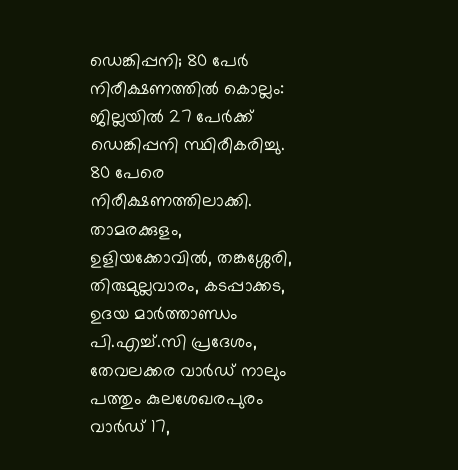ഡെങ്കിപ്പനി; 80 പേര്‍ നിരീക്ഷണത്തിൽ കൊല്ലം: ജില്ലയിൽ 27 പേർക്ക് ഡെങ്കിപ്പനി സ്ഥിരീകരിച്ചു. 80 പേരെ നിരീക്ഷണത്തിലാക്കി. താമരക്കുളം, ഉളിയക്കോവില്‍, തങ്കശ്ശേരി, തിരുമുല്ലവാരം, കടപ്പാക്കട, ഉദയ മാര്‍ത്താണ്ഡം പി.എച്ച്.സി പ്രദേശം, തേവലക്കര വാർഡ് നാലും പത്തും കുലശേഖരപുരം വാർഡ് 17,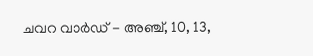ചവറ വാർഡ് - അഞ്ച്, 10, 13,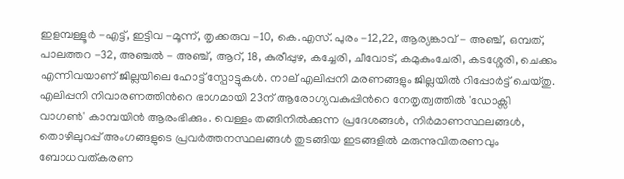ഇളമ്പള്ളൂര്‍ -എട്ട്, ഇട്ടിവ -മൂന്ന്, തൃക്കരുവ -10, കെ.എസ്. പുരം -12,22, ആര്യങ്കാവ് - അഞ്ച്, ഒമ്പത്, പാലത്തറ -32, അഞ്ചല്‍ - അഞ്ച്, ആറ്, 18, കുരീപ്പുഴ, കച്ചേരി, ചീവോട്, കമുകുംചേരി, കടശ്ശേരി, ചെക്കം എന്നിവയാണ് ജില്ലയിലെ ഹോട്ട് സ്പോട്ടുകൾ. നാല് എലിപ്പനി മരണങ്ങളും ജില്ലയില്‍ റിപ്പോര്‍ട്ട് ചെയ്തു. എലിപ്പനി നിവാരണത്തിന്‍റെ ഭാഗമായി 23ന് ആരോഗ്യവകുപ്പിന്‍റെ നേതൃത്വത്തില്‍ 'ഡോക്സി വാഗണ്‍' കാമ്പയിന്‍ ആരംഭിക്കും. വെള്ളം തങ്ങിനില്‍ക്കുന്ന പ്രദേശങ്ങള്‍, നിർമാണസ്ഥലങ്ങള്‍, തൊഴിലുറപ്പ് അംഗങ്ങളുടെ പ്രവര്‍ത്തനസ്ഥലങ്ങള്‍ തുടങ്ങിയ ഇടങ്ങളില്‍ മരുന്നുവിതരണവും ബോധവത്കരണ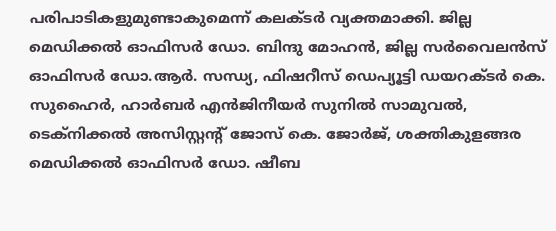പരിപാടികളുമുണ്ടാകുമെന്ന് കലക്ടര്‍ വ്യക്തമാക്കി. ജില്ല മെഡിക്കല്‍ ഓഫിസര്‍ ഡോ. ബിന്ദു മോഹന്‍, ജില്ല സര്‍വൈലന്‍സ് ഓഫിസര്‍ ഡോ.ആര്‍. സന്ധ്യ, ഫിഷറീസ് ഡെപ്യൂട്ടി ഡയറക്ടര്‍ കെ. സുഹൈര്‍, ഹാര്‍ബര്‍ എന്‍ജിനീയര്‍ സുനില്‍ സാമുവല്‍, ടെക്‌നിക്കല്‍ അസിസ്റ്റന്‍റ് ജോസ് കെ. ജോര്‍ജ്, ശക്തികുളങ്ങര മെഡിക്കല്‍ ഓഫിസര്‍ ഡോ. ഷീബ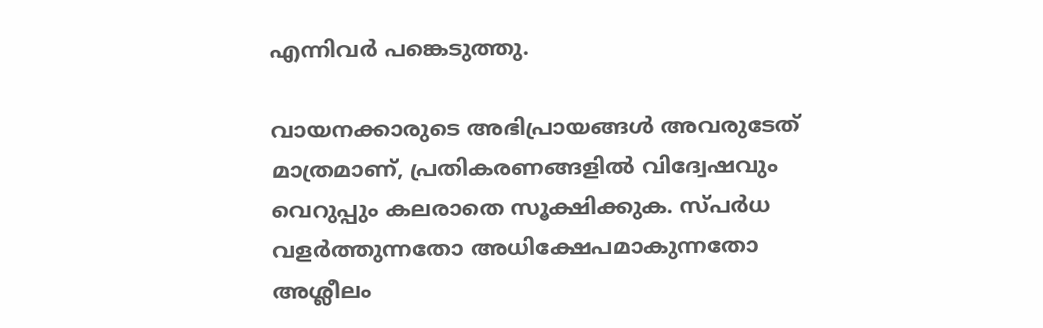എന്നിവര്‍ പങ്കെടുത്തു.

വായനക്കാരുടെ അഭിപ്രായങ്ങള്‍ അവരുടേത് മാത്രമാണ്, പ്രതികരണങ്ങളിൽ വിദ്വേഷവും വെറുപ്പും കലരാതെ സൂക്ഷിക്കുക. സ്പർധ വളർത്തുന്നതോ അധിക്ഷേപമാകുന്നതോ അശ്ലീലം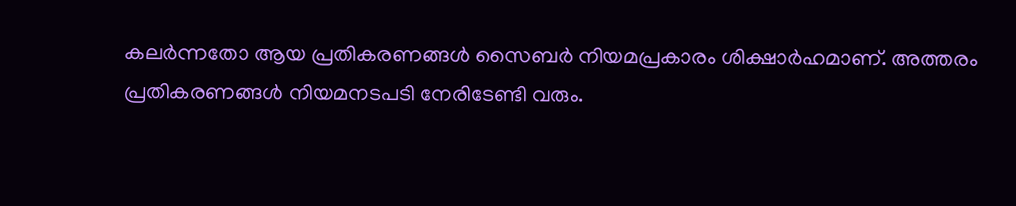കലർന്നതോ ആയ പ്രതികരണങ്ങൾ സൈബർ നിയമപ്രകാരം ശിക്ഷാർഹമാണ്. അത്തരം പ്രതികരണങ്ങൾ നിയമനടപടി നേരിടേണ്ടി വരും.